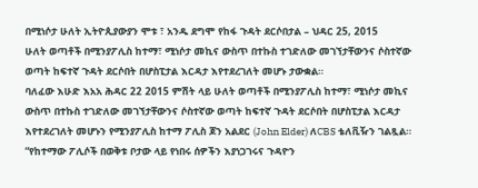በሚነሶታ ሁለት ኢትዮጲያውያን ሞቱ ፣ አንዱ ደግሞ የከፋ ጉዳት ደርሶበታል – ህዳር 25, 2015
ሁለት ወጣቶች በሚንያፖሊስ ከተማ፣ ሚነሶታ መኪና ውስጥ በተኩስ ተገድለው መገኘታቸውንና ሶስተኛው ወጣት ከፍተኛ ጉዳት ደርሶበት በሆስፒታል እርዳታ እየተደረገለት መሆኑ ታውቋል።
ባለፈው እሁድ እአአ ሕዳር 22 2015 ምሽት ላይ ሁለት ወጣቶች በሚንያፖሊስ ከተማ፣ ሚነሶታ መኪና ውስጥ በተኩስ ተገድለው መገኘታቸውንና ሶስተኛው ወጣት ከፍተኛ ጉዳት ደርሶበት በሆስፒታል እርዳታ እየተደረገለት መሆኑን የሚንያፖሊስ ከተማ ፖሊስ ጆን አልደር (John Elder) ለCBS ቴለቪዥን ገልጿል።
“የከተማው ፖሊሶች በወቅቱ ቦታው ላይ የነበሩ ሰዎችን እያነጋገሩና ጉዳዮን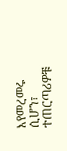እየመረመሩ ሲሆን፣ ተጠርጣሪዎቹ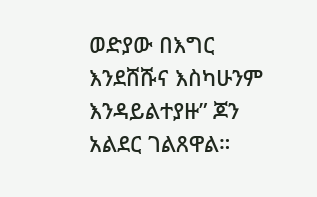ወድያው በእግር እንደሸሹና እስካሁንም እንዳይልተያዙ” ጆን አልደር ገልጸዋል።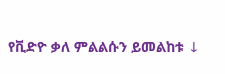የቪድዮ ቃለ ምልልሱን ይመልከቱ ↓